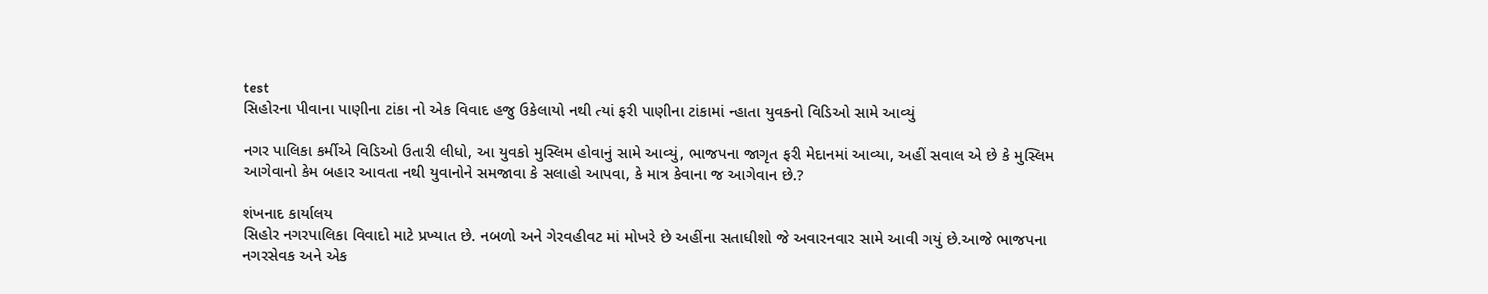test
સિહોરના પીવાના પાણીના ટાંકા નો એક વિવાદ હજુ ઉકેલાયો નથી ત્યાં ફરી પાણીના ટાંકામાં ન્હાતા યુવકનો વિડિઓ સામે આવ્યું

નગર પાલિકા કર્મીએ વિડિઓ ઉતારી લીધો, આ યુવકો મુસ્લિમ હોવાનું સામે આવ્યું, ભાજપના જાગૃત ફરી મેદાનમાં આવ્યા, અહીં સવાલ એ છે કે મુસ્લિમ આગેવાનો કેમ બહાર આવતા નથી યુવાનોને સમજાવા કે સલાહો આપવા, કે માત્ર કેવાના જ આગેવાન છે.?

શંખનાદ કાર્યાલય
સિહોર નગરપાલિકા વિવાદો માટે પ્રખ્યાત છે. નબળો અને ગેરવહીવટ માં મોખરે છે અહીંના સતાધીશો જે અવારનવાર સામે આવી ગયું છે.આજે ભાજપના નગરસેવક અને એક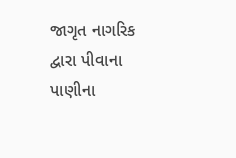જાગૃત નાગરિક દ્વારા પીવાના પાણીના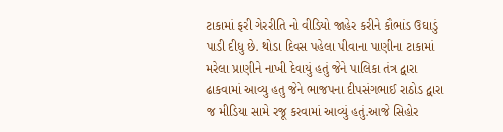ટાકામાં ફરી ગેરરીતિ નો વીડિયો જાહેર કરીને કૌભાંડ ઉઘાડું પાડી દીધુ છે. થોડા દિવસ પહેલા પીવાના પાણીના ટાકામાં મરેલા પ્રાણીને નાખી દેવાયું હતું જેને પાલિકા તંત્ર દ્વારા ઢાકવામાં આવ્યુ હતુ જેને ભાજપના દીપસંગભાઈ રાઠોડ દ્વારા જ મીડિયા સામે રજૂ કરવામાં આવ્યું હતું.આજે સિહોર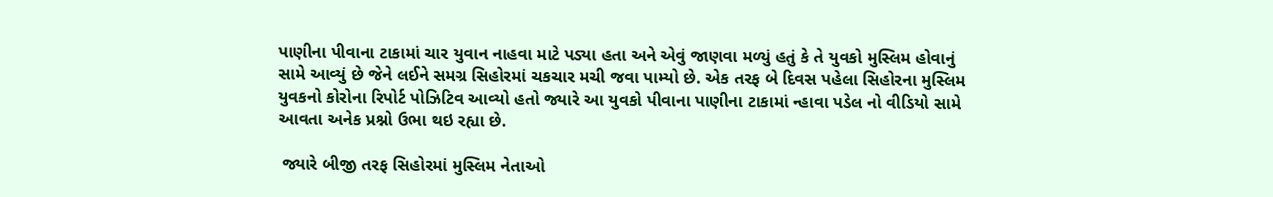પાણીના પીવાના ટાકામાં ચાર યુવાન નાહવા માટે પડ્યા હતા અને એવું જાણવા મળ્યું હતું કે તે યુવકો મુસ્લિમ હોવાનું સામે આવ્યું છે જેને લઈને સમગ્ર સિહોરમાં ચકચાર મચી જવા પામ્યો છે. એક તરફ બે દિવસ પહેલા સિહોરના મુસ્લિમ યુવકનો કોરોના રિપોર્ટ પોઝિટિવ આવ્યો હતો જ્યારે આ યુવકો પીવાના પાણીના ટાકામાં ન્હાવા પડેલ નો વીડિયો સામે આવતા અનેક પ્રશ્નો ઉભા થઇ રહ્યા છે.

 જ્યારે બીજી તરફ સિહોરમાં મુસ્લિમ નેતાઓ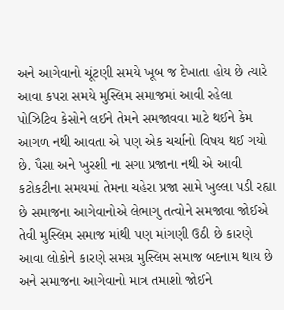અને આગેવાનો ચૂંટણી સમયે ખૂબ જ દેખાતા હોય છે ત્યારે આવા કપરા સમયે મુસ્લિમ સમાજમાં આવી રહેલા પોઝિટિવ કેસોને લઈને તેમને સમજાવવા માટે થઈને કેમ આગળ નથી આવતા એ પણ એક ચર્ચાનો વિષય થઈ ગયો છે. પૈસા અને ખુરશી ના સગા પ્રજાના નથી એ આવી કટોકટીના સમયમાં તેમના ચહેરા પ્રજા સામે ખુલ્લા પડી રહ્યા છે સમાજના આગેવાનોએ લેભાગુ તત્વોને સમજાવા જોઈએ તેવી મુસ્લિમ સમાજ માંથી પણ માંગણી ઉઠી છે કારણે આવા લોકોને કારણે સમગ્ર મુસ્લિમ સમાજ બદનામ થાય છે અને સમાજના આગેવાનો માત્ર તમાશો જોઈને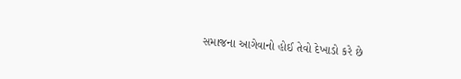સમાજના આગેવાનો હોઈ તેવો દેખાડો કરે છે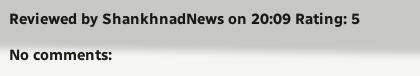Reviewed by ShankhnadNews on 20:09 Rating: 5

No comments: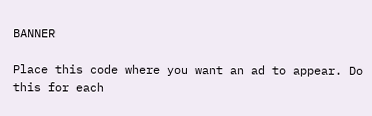BANNER

Place this code where you want an ad to appear. Do this for each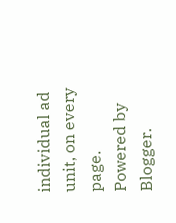individual ad unit, on every page.
Powered by Blogger.